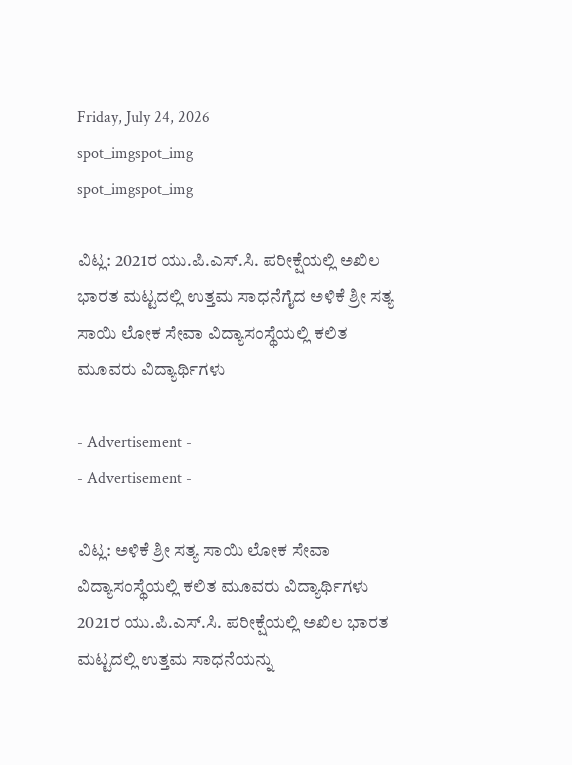Friday, July 24, 2026
spot_imgspot_img
spot_imgspot_img

ವಿಟ್ಲ: 2021ರ ಯು.ಪಿ.ಎಸ್.ಸಿ. ಪರೀಕ್ಷೆಯಲ್ಲಿ ಅಖಿಲ ಭಾರತ ಮಟ್ಟದಲ್ಲಿ ಉತ್ತಮ ಸಾಧನೆಗೈದ ಅಳಿಕೆ ಶ್ರೀ ಸತ್ಯ ಸಾಯಿ ಲೋಕ ಸೇವಾ ವಿದ್ಯಾಸಂಸ್ಥೆಯಲ್ಲಿ ಕಲಿತ ಮೂವರು ವಿದ್ಯಾರ್ಥಿಗಳು

- Advertisement -
- Advertisement -

ವಿಟ್ಲ: ಅಳಿಕೆ ಶ್ರೀ ಸತ್ಯ ಸಾಯಿ ಲೋಕ ಸೇವಾ ವಿದ್ಯಾಸಂಸ್ಥೆಯಲ್ಲಿ ಕಲಿತ ಮೂವರು ವಿದ್ಯಾರ್ಥಿಗಳು 2021ರ ಯು.ಪಿ.ಎಸ್.ಸಿ. ಪರೀಕ್ಷೆಯಲ್ಲಿ ಅಖಿಲ ಭಾರತ ಮಟ್ಟದಲ್ಲಿ ಉತ್ತಮ ಸಾಧನೆಯನ್ನು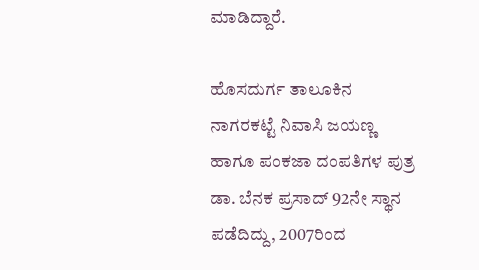ಮಾಡಿದ್ದಾರೆ.

ಹೊಸದುರ್ಗ ತಾಲೂಕಿನ ನಾಗರಕಟ್ಟೆ ನಿವಾಸಿ ಜಯಣ್ಣ ಹಾಗೂ ಪಂಕಜಾ ದಂಪತಿಗಳ ಪುತ್ರ ಡಾ. ಬೆನಕ ಪ್ರಸಾದ್ 92ನೇ ಸ್ಥಾನ ಪಡೆದಿದ್ದು, 2007ರಿಂದ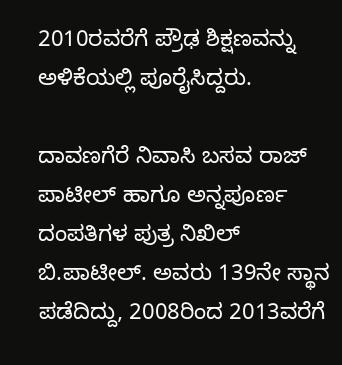2010ರವರೆಗೆ ಪ್ರೌಢ ಶಿಕ್ಷಣವನ್ನು ಅಳಿಕೆಯಲ್ಲಿ ಪೂರೈಸಿದ್ದರು.

ದಾವಣಗೆರೆ ನಿವಾಸಿ ಬಸವ ರಾಜ್ ಪಾಟೀಲ್ ಹಾಗೂ ಅನ್ನಪೂರ್ಣ ದಂಪತಿಗಳ ಪುತ್ರ ನಿಖಿಲ್ ಬಿ.ಪಾಟೀಲ್. ಅವರು 139ನೇ ಸ್ಥಾನ ಪಡೆದಿದ್ದು, 2008ರಿಂದ 2013ವರೆಗೆ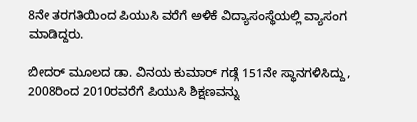8ನೇ ತರಗತಿಯಿಂದ ಪಿಯುಸಿ ವರೆಗೆ ಅಳಿಕೆ ವಿದ್ಯಾಸಂಸ್ಥೆಯಲ್ಲಿ ವ್ಯಾಸಂಗ ಮಾಡಿದ್ದರು.

ಬೀದರ್ ಮೂಲದ ಡಾ. ವಿನಯ ಕುಮಾರ್ ಗಡ್ಗೆ 151ನೇ ಸ್ಥಾನಗಳಿಸಿದ್ದು, 2008ರಿಂದ 2010ರವರೆಗೆ ಪಿಯುಸಿ ಶಿಕ್ಷಣವನ್ನು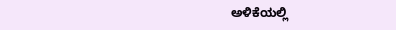ಅಳಿಕೆಯಲ್ಲಿ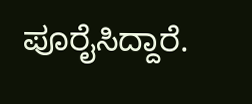ಪೂರೈಸಿದ್ದಾರೆ.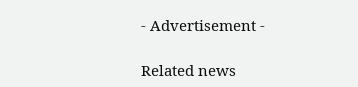- Advertisement -

Related news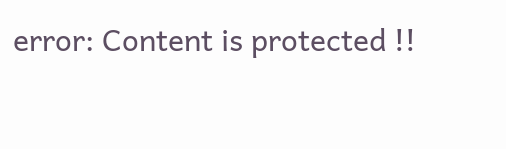error: Content is protected !!